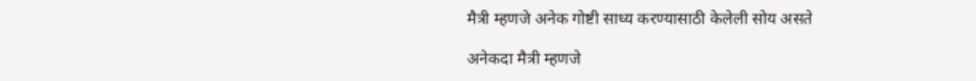मैत्री म्हणजे अनेक गोष्टी साध्य करण्यासाठी केलेली सोय असते

अनेकदा मैत्री म्हणजे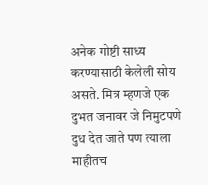अनेक गोष्टी साध्य करण्यासाठी केलेली सोय असते. मित्र म्हणजे एक दुभत जनावर जे निमुटपणे दुध देत जाते पण त्याला माहीतच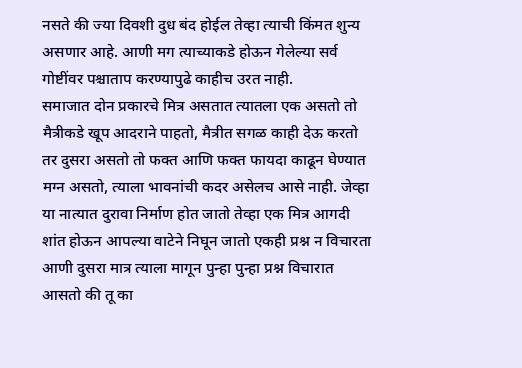नसते की ज्या दिवशी दुध बंद होईल तेव्हा त्याची किंमत शुन्य असणार आहे. आणी मग त्याच्याकडे होऊन गेलेल्या सर्व गोष्टींवर पश्चाताप करण्यापुढे काहीच उरत नाही.
समाजात दोन प्रकारचे मित्र असतात त्यातला एक असतो तो मैत्रीकडे खूप आदराने पाहतो, मैत्रीत सगळ काही देऊ करतो तर दुसरा असतो तो फक्त आणि फक्त फायदा काढून घेण्यात मग्न असतो, त्याला भावनांची कदर असेलच आसे नाही. जेव्हा या नात्यात दुरावा निर्माण होत जातो तेव्हा एक मित्र आगदी शांत होऊन आपल्या वाटेने निघून जातो एकही प्रश्न न विचारता आणी दुसरा मात्र त्याला मागून पुन्हा पुन्हा प्रश्न विचारात आसतो की तू का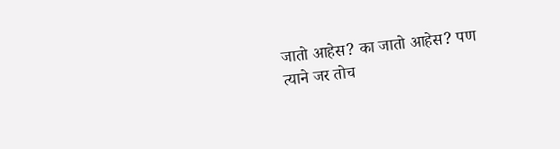जातो आहेस? का जातो आहेस? पण त्याने जर तोच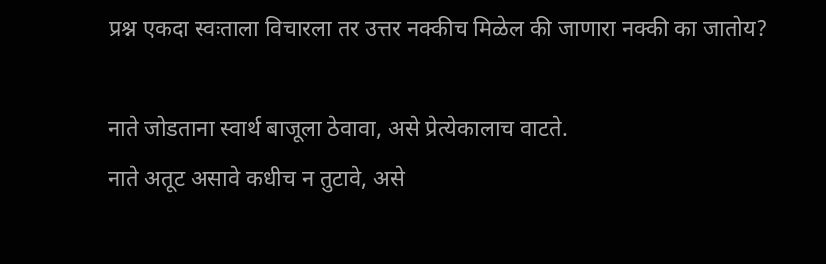प्रश्न एकदा स्वःताला विचारला तर उत्तर नक्कीच मिळेल की जाणारा नक्की का जातोय?

नाते जोडताना स्वार्थ बाजूला ठेवावा, असे प्रेत्येकालाच वाटते.
नाते अतूट असावे कधीच न तुटावे, असे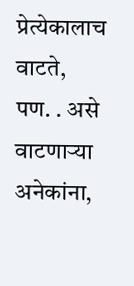प्रेत्येकालाच वाटते,
पण. . असे वाटणाऱ्या अनेकांना,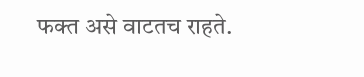फक्त असे वाटतच राहते.